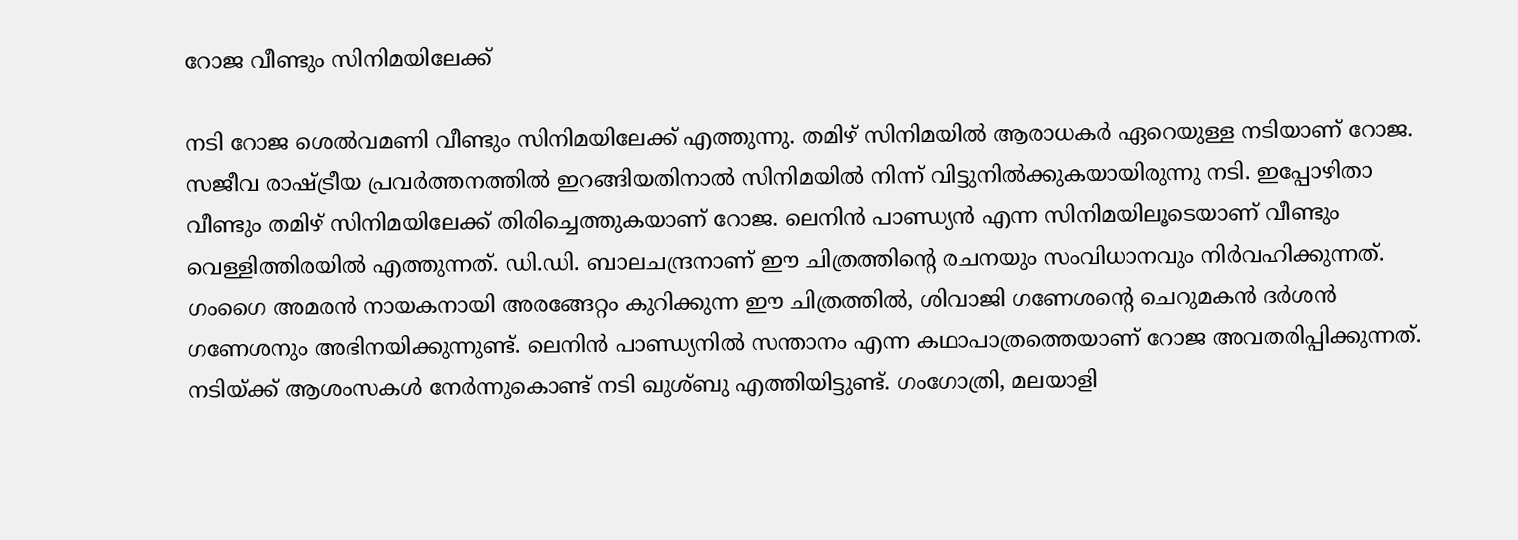റോജ വീണ്ടും സിനിമയിലേക്ക്

നടി റോജ ശെൽവമണി വീണ്ടും സിനിമയിലേക്ക് എത്തുന്നു. തമിഴ് സിനിമയിൽ ആരാധകർ ഏറെയുള്ള നടിയാണ് റോജ. സജീവ രാഷ്‌ട്രീയ പ്രവർത്തനത്തിൽ ഇറങ്ങിയതിനാൽ സിനിമയിൽ നിന്ന് വിട്ടുനിൽക്കുകയായിരുന്നു നടി. ഇപ്പോഴിതാ വീണ്ടും തമിഴ് സിനിമയിലേക്ക് തിരിച്ചെത്തുകയാണ് റോജ. ലെനിൻ പാണ്ഡ്യൻ എന്ന സിനിമയിലൂടെയാണ് വീണ്ടും വെള്ളിത്തിരയിൽ എത്തുന്നത്. ഡി.ഡി. ബാലചന്ദ്രനാണ് ഈ ചിത്രത്തിന്‍റെ രചനയും സംവിധാനവും നിർവഹിക്കുന്നത്. ഗംഗൈ അമരൻ നായകനായി അരങ്ങേറ്റം കുറിക്കുന്ന ഈ ചിത്രത്തിൽ, ശിവാജി ഗണേശന്‍റെ ചെറുമകൻ ദർശൻ ഗണേശനും അഭിനയിക്കുന്നുണ്ട്. ലെനിൻ പാണ്ഡ്യനിൽ സന്താനം എന്ന കഥാപാത്രത്തെയാണ് റോജ അവതരിപ്പിക്കുന്നത്. നടിയ്ക്ക് ആശംസകൾ നേർന്നുകൊണ്ട് നടി ഖുശ്ബു എത്തിയിട്ടുണ്ട്. ഗംഗോത്രി, മലയാളി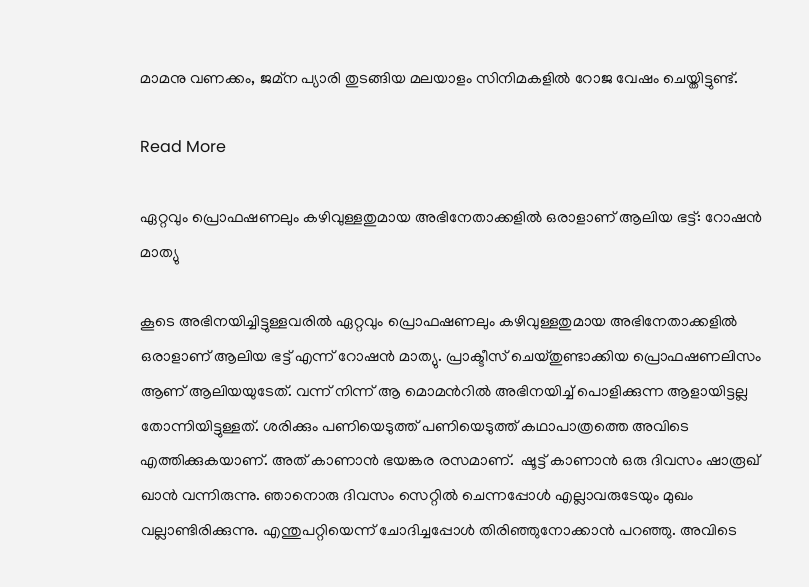മാമനു വണക്കം, ജമ്‌ന പ്യാരി തുടങ്ങിയ മലയാളം സിനിമകളിൽ റോജ വേഷം ചെയ്തിട്ടുണ്ട്.

Read More

ഏറ്റവും പ്രൊഫഷണലും കഴിവുള്ളതുമായ അഭിനേതാക്കളില്‍ ഒരാളാണ് ആലിയ ഭട്ട്: റോഷന്‍ മാത്യു

കൂടെ അഭിനയിച്ചിട്ടുള്ളവരില്‍ ഏറ്റവും പ്രൊഫഷണലും കഴിവുള്ളതുമായ അഭിനേതാക്കളില്‍ ഒരാളാണ് ആലിയ ഭട്ട് എന്ന് റോഷന്‍ മാത്യു. പ്രാക്ടീസ് ചെയ്തുണ്ടാക്കിയ പ്രൊഫഷണലിസം ആണ് ആലിയയുടേത്. വന്ന് നിന്ന് ആ മൊമന്‍റില്‍ അഭിനയിച്ച്‌ പൊളിക്കുന്ന ആളായിട്ടല്ല തോന്നിയിട്ടുള്ളത്. ശരിക്കും പണിയെടുത്ത് പണിയെടുത്ത് കഥാപാത്രത്തെ അവിടെ എത്തിക്കുകയാണ്. അത് കാണാന്‍ ഭയങ്കര രസമാണ്.  ഷൂട്ട് കാണാന്‍ ഒരു ദിവസം ഷാരൂഖ് ഖാന്‍ വന്നിരുന്നു. ഞാനൊരു ദിവസം സെറ്റില്‍ ചെന്നപ്പോള്‍ എല്ലാവരുടേയും മുഖം വല്ലാണ്ടിരിക്കുന്നു. എന്തുപറ്റിയെന്ന് ചോദിച്ചപ്പോള്‍ തിരിഞ്ഞുനോക്കാന്‍ പറഞ്ഞു. അവിടെ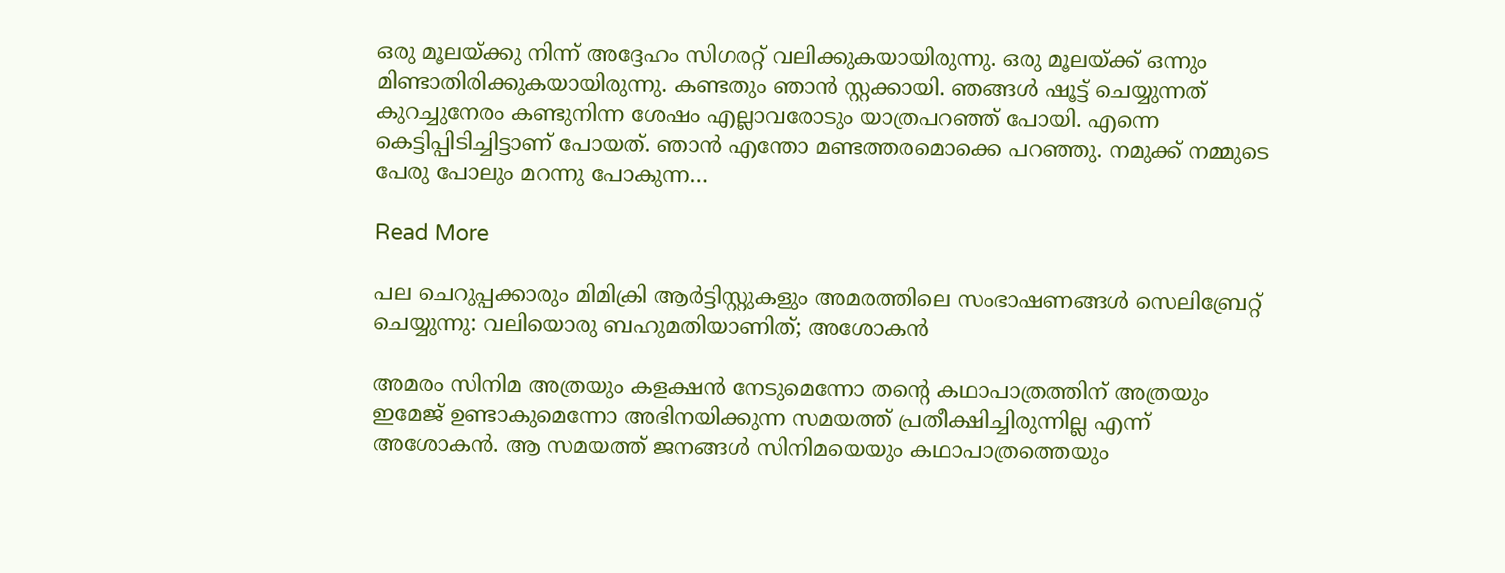ഒരു മൂലയ്ക്കു നിന്ന് അദ്ദേഹം സിഗരറ്റ് വലിക്കുകയായിരുന്നു. ഒരു മൂലയ്ക്ക് ഒന്നും മിണ്ടാതിരിക്കുകയായിരുന്നു. കണ്ടതും ഞാന്‍ സ്റ്റക്കായി. ഞങ്ങള്‍ ഷൂട്ട് ചെയ്യുന്നത് കുറച്ചുനേരം കണ്ടുനിന്ന ശേഷം എല്ലാവരോടും യാത്രപറഞ്ഞ് പോയി. എന്നെ കെട്ടിപ്പിടിച്ചിട്ടാണ് പോയത്. ഞാന്‍ എന്തോ മണ്ടത്തരമൊക്കെ പറഞ്ഞു. നമുക്ക് നമ്മുടെ പേരു പോലും മറന്നു പോകുന്ന…

Read More

പല ചെറുപ്പക്കാരും മിമിക്രി ആര്‍ട്ടിസ്റ്റുകളും അമരത്തിലെ സംഭാഷണങ്ങള്‍ സെലിബ്രേറ്റ് ചെയ്യുന്നു: വലിയൊരു ബഹുമതിയാണിത്; അശോകൻ

അമരം സിനിമ അത്രയും കളക്ഷൻ നേടുമെന്നോ തന്‍റെ കഥാപാത്രത്തിന് അത്രയും ഇമേജ് ഉണ്ടാകുമെന്നോ അഭിനയിക്കുന്ന സമയത്ത് പ്രതീക്ഷിച്ചിരുന്നില്ല എന്ന് അശോകൻ. ആ സമയത്ത് ജനങ്ങള്‍ സിനിമയെയും കഥാപാത്രത്തെയും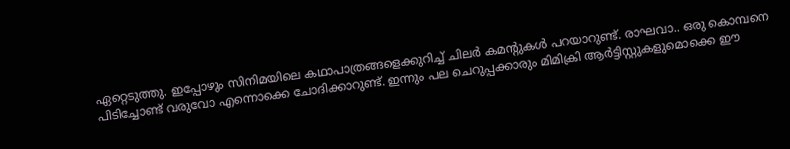ഏറ്റെടുത്തു. ഇപ്പോഴും സിനിമയിലെ കഥാപാത്രങ്ങളെക്കുറിച്ച്‌ ചിലർ കമന്‍റുകള്‍ പറയാറുണ്ട്. രാഘവാ.. ഒരു കൊമ്പനെ പിടിച്ചോണ്ട് വരുവോ എന്നൊക്കെ ചോദിക്കാറുണ്ട്. ഇന്നും പല ചെറുപ്പക്കാരും മിമിക്രി ആര്‍ട്ടിസ്റ്റുകളുമൊക്കെ ഈ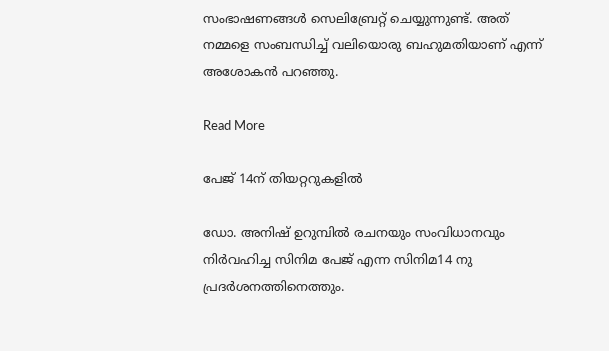സംഭാഷണങ്ങള്‍ സെലിബ്രേറ്റ് ചെയ്യുന്നുണ്ട്. അത് നമ്മളെ സംബന്ധിച്ച് വലിയൊരു ബഹുമതിയാണ് എന്ന് അശോകൻ പറഞ്ഞു.

Read More

പേജ് 14ന് തിയറ്ററുകളിൽ

ഡോ. അനിഷ് ഉറുമ്പിൽ രചനയും സംവിധാനവും നിർവഹിച്ച സിനിമ പേജ് എന്ന സിനിമ14 നു പ്രദർശനത്തിനെത്തും.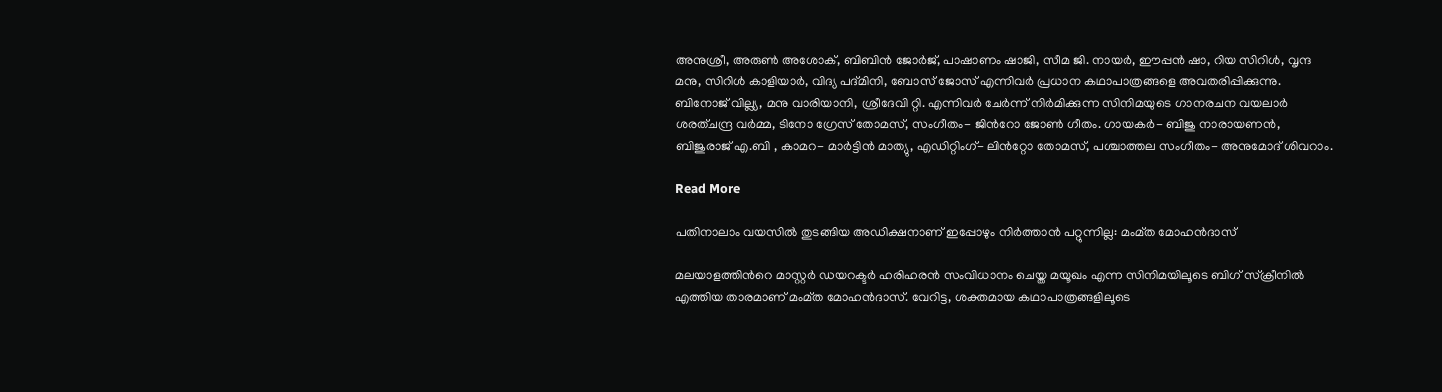അനുശ്രീ, അരുൺ അശോക്, ബിബിൻ ജോർജ്, പാഷാണം ഷാജി, സീമ ജി. നായർ, ഈപ്പൻ ഷാ, റിയ സിറിൾ, വൃന്ദ മനു, സിറിൾ കാളിയാർ, വിദ്യ പദ്മിനി, ബോസ് ജോസ് എന്നിവർ പ്രധാന കഥാപാത്രങ്ങളെ അവതരിപ്പിക്കുന്നു. ബിനോജ് വില്ല്യ, മനു വാരിയാനി, ശ്രീദേവി റ്റി. എന്നിവർ ചേർന്ന് നിർമിക്കുന്ന സിനിമയുടെ ഗാനരചന വയലാർ ശരത്ചന്ദ്ര വർമ്മ, ടിനോ ഗ്രേസ് തോമസ്, സംഗീതം- ജിന്‍റോ ജോൺ ഗീതം. ഗായകർ- ബിജു നാരായണൻ, ബിജുരാജ് എ.ബി , കാമറ- മാർട്ടിൻ മാത്യു, എഡിറ്റിംഗ്- ലിൻറ്റോ തോമസ്, പശ്ചാത്തല സംഗീതം- അനുമോദ് ശിവറാം.

Read More

പതിനാലാം വയസിൽ തുടങ്ങിയ അഡിക്ഷനാണ് ഇപ്പോഴും നിർത്താൻ പറ്റുന്നില്ല: മംമ്ത മോഹൻദാസ്

മലയാളത്തിന്‍റെ മാസ്റ്റർ ഡയറക്ടർ ഹരിഹരൻ സംവിധാനം ചെയ്ത മയൂഖം എന്ന സിനിമയിലൂടെ ബിഗ് സ്‌ക്രീനിൽ എത്തിയ താരമാണ് മംമ്ത മോഹൻദാസ്. വേറിട്ട, ശക്തമായ കഥാപാത്രങ്ങളിലൂടെ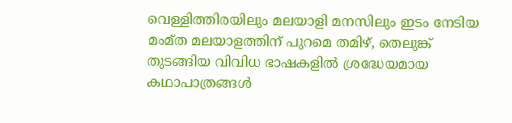വെള്ളിത്തിരയിലും മലയാളി മനസിലും ഇടം നേടിയ മംമ്ത മലയാളത്തിന് പുറമെ തമിഴ്, തെലുങ്ക് തുടങ്ങിയ വിവിധ ഭാഷകളില്‍ ശ്രദ്ധേയമായ കഥാപാത്രങ്ങൾ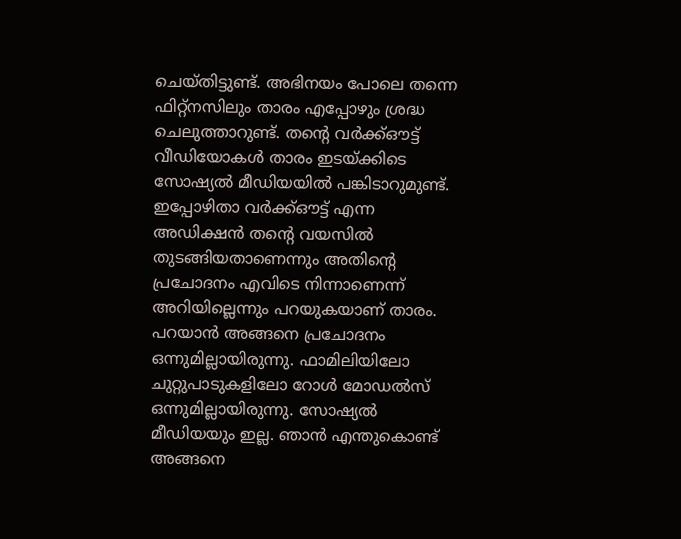ചെയ്തിട്ടുണ്ട്. അഭിനയം പോലെ തന്നെ ഫിറ്റ്നസിലും താരം എപ്പോഴും ശ്രദ്ധ ചെലുത്താറുണ്ട്. തന്‍റെ വർക്ക്‌ഔട്ട്‌ വീഡിയോകൾ താരം ഇടയ്ക്കിടെ സോഷ്യൽ മീഡിയയിൽ പങ്കിടാറുമുണ്ട്. ഇപ്പോഴിതാ വർക്ക്‌ഔട്ട്‌ എന്ന അഡിക്ഷൻ തന്‍റെ വയസിൽ തുടങ്ങിയതാണെന്നും അതിന്‍റെ പ്രചോദനം എവിടെ നിന്നാണെന്ന് അറിയില്ലെന്നും പറയുകയാണ് താരം. പറയാൻ അങ്ങനെ പ്രചോദനം ഒന്നുമില്ലായിരുന്നു. ഫാമിലിയിലോ ചുറ്റുപാടുകളിലോ റോൾ മോഡൽസ് ഒന്നുമില്ലായിരുന്നു. സോഷ്യൽ മീഡിയയും ഇല്ല. ഞാൻ എന്തുകൊണ്ട് അങ്ങനെ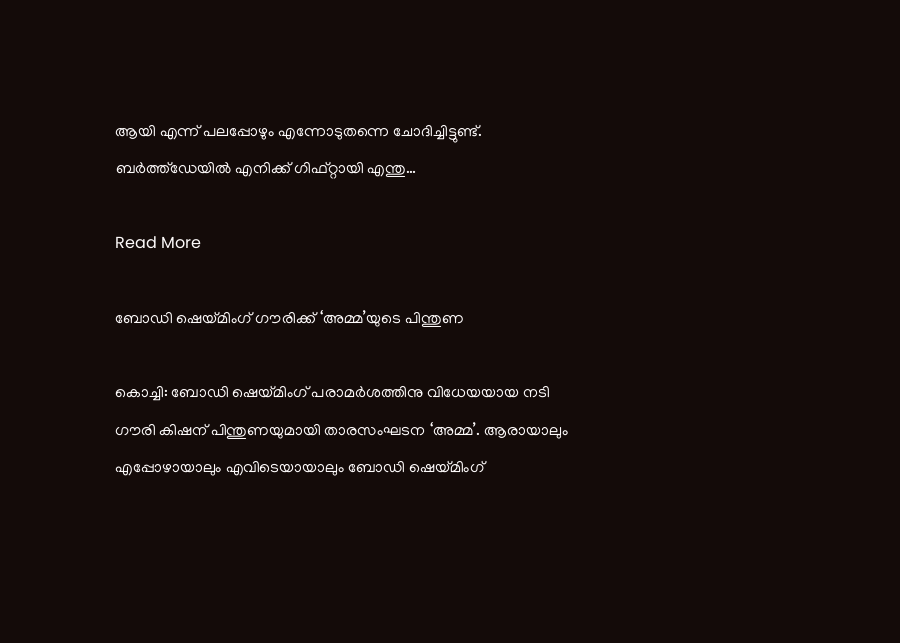ആയി എന്ന് പലപ്പോഴും എന്നോടുതന്നെ ചോദിച്ചിട്ടുണ്ട്. ബർത്ത്ഡേയിൽ എനിക്ക് ഗിഫ്റ്റായി എന്തു…

Read More

ബോഡി ഷെയ്മിംഗ് ഗൗരിക്ക് ‘അമ്മ’യുടെ പിന്തുണ

കൊച്ചി: ബോഡി ഷെയ്മിംഗ് പരാമര്‍ശത്തിനു വിധേയയായ നടി ഗൗരി കിഷന് പിന്തുണയുമായി താരസംഘടന ‘അമ്മ’. ആരായാലും എപ്പോഴായാലും എവിടെയായാലും ബോഡി ഷെയ്മിംഗ്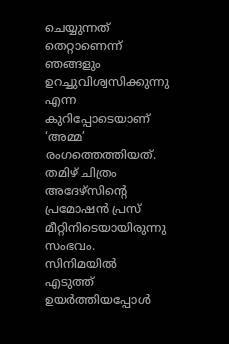ചെയ്യുന്നത് തെറ്റാണെന്ന് ഞങ്ങളും ഉറച്ചുവിശ്വസിക്കുന്നു എന്ന കുറിപ്പോടെയാണ് ‘അമ്മ’ രംഗത്തെത്തിയത്. തമിഴ് ചിത്രം അദേഴ്‌സിന്‍റെ പ്രമോഷന്‍ പ്രസ് മീറ്റിനിടെയായിരുന്നു സംഭവം. സിനിമയില്‍ എടുത്ത് ഉയര്‍ത്തിയപ്പോള്‍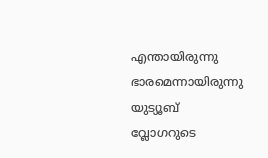എന്തായിരുന്നു ഭാരമെന്നായിരുന്നു യുട്യൂബ് വ്ലോഗറുടെ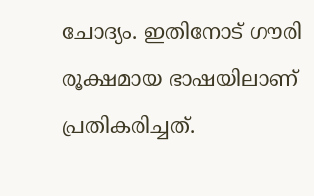ചോദ്യം. ഇതിനോട് ഗൗരി രൂക്ഷമായ ഭാഷയിലാണ് പ്രതികരിച്ചത്.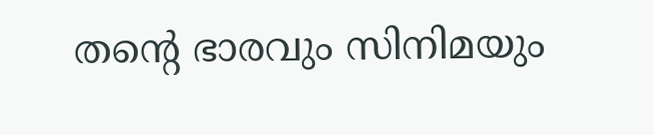തന്‍റെ ഭാരവും സിനിമയും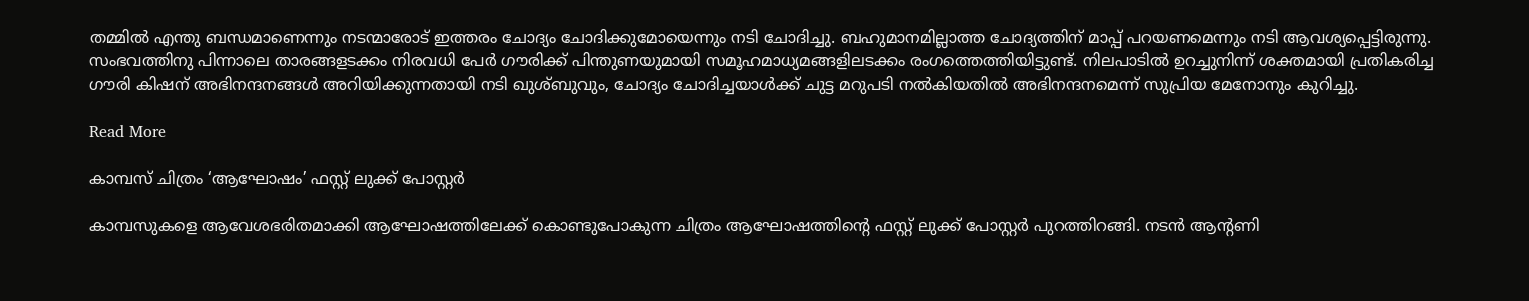തമ്മില്‍ എന്തു ബന്ധമാണെന്നും നടന്മാരോട് ഇത്തരം ചോദ്യം ചോദിക്കുമോയെന്നും നടി ചോദിച്ചു. ബഹുമാനമില്ലാത്ത ചോദ്യത്തിന് മാപ്പ് പറയണമെന്നും നടി ആവശ്യപ്പെട്ടിരുന്നു. സംഭവത്തിനു പിന്നാലെ താരങ്ങളടക്കം നിരവധി പേര്‍ ഗൗരിക്ക് പിന്തുണയുമായി സമൂഹമാധ്യമങ്ങളിലടക്കം രംഗത്തെത്തിയിട്ടുണ്ട്. നിലപാടില്‍ ഉറച്ചുനിന്ന് ശക്തമായി പ്രതികരിച്ച ഗൗരി കിഷന് അഭിനന്ദനങ്ങള്‍ അറിയിക്കുന്നതായി നടി ഖുശ്ബുവും, ചോദ്യം ചോദിച്ചയാള്‍ക്ക് ചുട്ട മറുപടി നല്‍കിയതില്‍ അഭിനന്ദനമെന്ന് സുപ്രിയ മേനോനും കുറിച്ചു.

Read More

കാമ്പസ് ചിത്രം ‘ആഘോഷം’ ഫസ്റ്റ് ലുക്ക് പോസ്റ്റർ

കാമ്പസുകളെ ആവേശഭരിതമാക്കി ആഘോഷത്തിലേക്ക് കൊണ്ടുപോകുന്ന ചിത്രം ആഘോഷത്തിന്‍റെ ഫസ്റ്റ് ലുക്ക് പോസ്റ്റർ പുറത്തിറങ്ങി. നടൻ ആന്‍റണി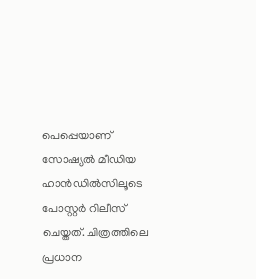പെപ്പെയാണ് സോഷ്യൽ മീഡിയ ഹാൻഡിൽസിലൂടെ പോസ്റ്റർ റിലീസ് ചെയ്തത്. ചിത്രത്തിലെ പ്രധാന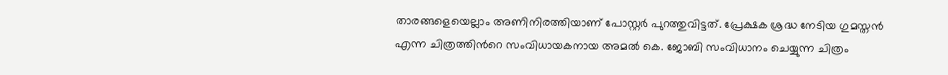താരങ്ങളെയെല്ലാം അണിനിരത്തിയാണ് പോസ്റ്റർ പുറത്തുവിട്ടത്. പ്രേക്ഷക ശ്രദ്ധ നേടിയ ഗുമസ്തൻ എന്ന ചിത്രത്തിന്‍റെ സംവിധായകനായ അമൽ കെ. ജോബി സംവിധാനം ചെയ്യുന്ന ചിത്രം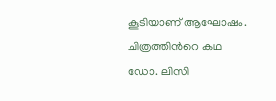കൂടിയാണ് ആഘോഷം. ചിത്രത്തിന്‍റെ കഥ ഡോ. ലിസി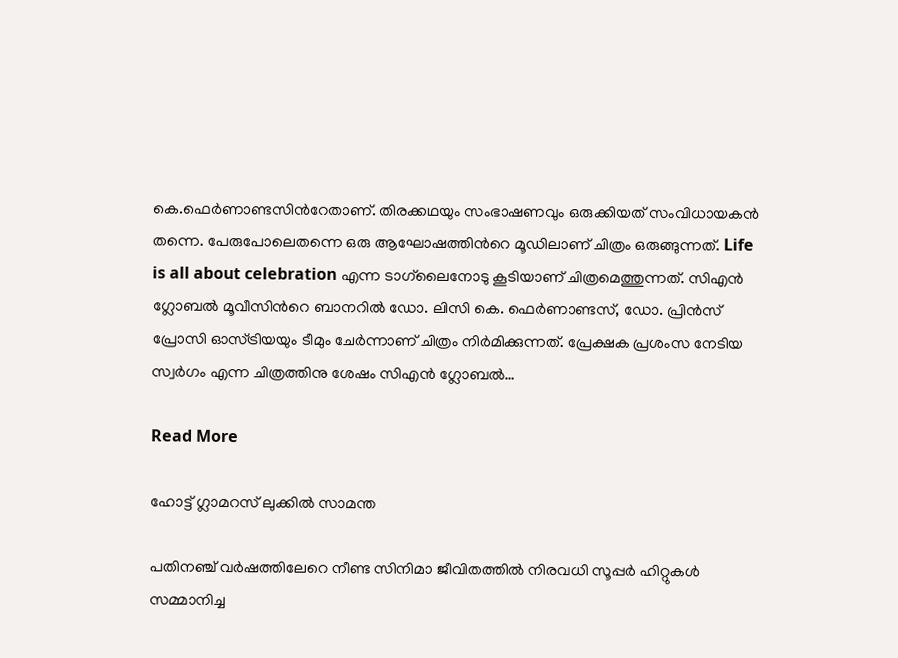കെ.ഫെർണാണ്ടസിന്‍റേതാണ്. തിരക്കഥയും സംഭാഷണവും ഒരുക്കിയത് സംവിധായകൻ തന്നെ. പേരുപോലെതന്നെ ഒരു ആഘോഷത്തിന്‍റെ മൂഡിലാണ് ചിത്രം ഒരുങ്ങുന്നത്. Life is all about celebration എന്ന ടാഗ്‌ലൈനോടു കൂടിയാണ് ചിത്രമെത്തുന്നത്. സിഎൻ ഗ്ലോബൽ മൂവീസിന്‍റെ ബാനറിൽ ഡോ. ലിസി കെ. ഫെർണാണ്ടസ്, ഡോ. പ്രിൻസ് പ്രോസി ഓസ്ട്രിയയും ടീമും ചേർന്നാണ് ചിത്രം നിർമിക്കുന്നത്. പ്രേക്ഷക പ്രശംസ നേടിയ സ്വർഗം എന്ന ചിത്രത്തിനു ശേഷം സിഎൻ ഗ്ലോബൽ…

Read More

ഹോട്ട് ഗ്ലാമറസ് ലുക്കിൽ സാമന്ത

പതിനഞ്ച് വർഷത്തിലേറെ നീണ്ട സിനിമാ ജീവിതത്തില്‍ നിരവധി സൂപ്പർ ഹിറ്റുകള്‍ സമ്മാനിച്ച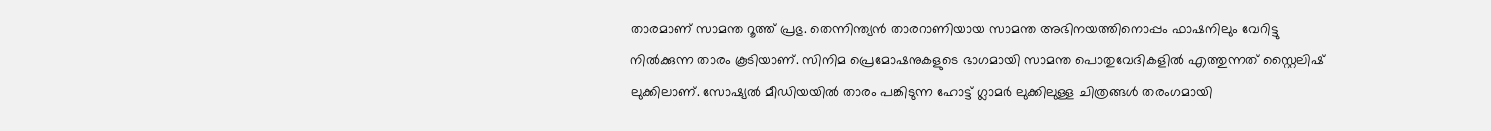താരമാണ് സാമന്ത റൂത്ത് പ്രഭു. തെന്നിന്ത്യൻ താരറാണിയായ സാമന്ത അഭിനയത്തിനൊപ്പം ഫാഷനിലും വേറിട്ടു നിൽക്കുന്ന താരം കൂടിയാണ്. സിനിമ പ്രെമോഷനുകളുടെ ഭാഗമായി സാമന്ത പൊതുവേദികളിൽ എത്തുന്നത് സ്റ്റൈലിഷ് ലുക്കിലാണ്. സോഷ്യൽ മീഡിയയിൽ താരം പങ്കിടുന്ന ഹോട്ട് ഗ്ലാമർ ലുക്കിലുള്ള ചിത്രങ്ങൾ തരംഗമായി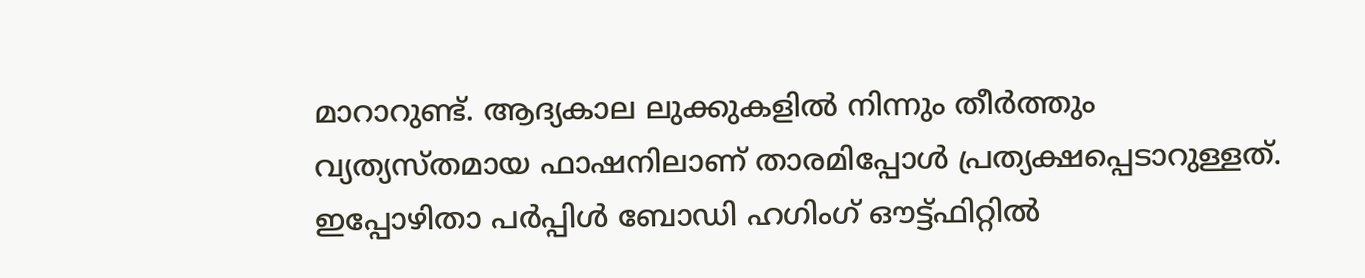മാറാറുണ്ട്. ആദ്യകാല ലുക്കുകളിൽ നിന്നും തീർത്തും വ്യത്യസ്തമായ ഫാഷനിലാണ് താരമിപ്പോൾ പ്രത്യക്ഷപ്പെടാറുള്ളത്. ഇപ്പോഴിതാ പർപ്പിൾ ബോഡി ഹഗിംഗ് ഔട്ട്‌ഫിറ്റിൽ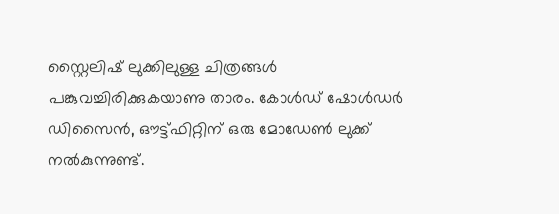സ്റ്റൈലിഷ് ലുക്കിലുള്ള ചിത്രങ്ങൾ പങ്കുവച്ചിരിക്കുകയാണു താരം. കോൾഡ് ഷോൾഡർ ഡിസൈൻ, ഔട്ട്ഫിറ്റിന് ഒരു മോഡേൺ ലുക്ക്‌ നൽകുന്നുണ്ട്.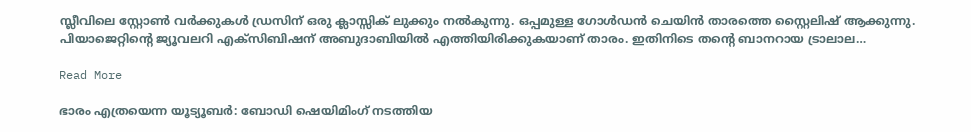സ്ലീവിലെ സ്റ്റോൺ വർക്കുകൾ ഡ്രസിന് ഒരു ക്ലാസ്സിക്‌ ലുക്കും നൽകുന്നു. ഒപ്പമുള്ള ഗോൾഡൻ ചെയിൻ താരത്തെ സ്റ്റൈലിഷ് ആക്കുന്നു. പിയാജെറ്റിന്‍റെ ജ്യൂവലറി എക്സിബിഷന് അബുദാബിയിൽ എത്തിയിരിക്കുകയാണ് താരം. ഇതിനിടെ തന്‍റെ ബാനറായ ട്രാലാല…

Read More

ഭാരം എത്രയെന്ന യൂട്യൂബർ: ബോഡി ഷെയിമിംഗ് നടത്തിയ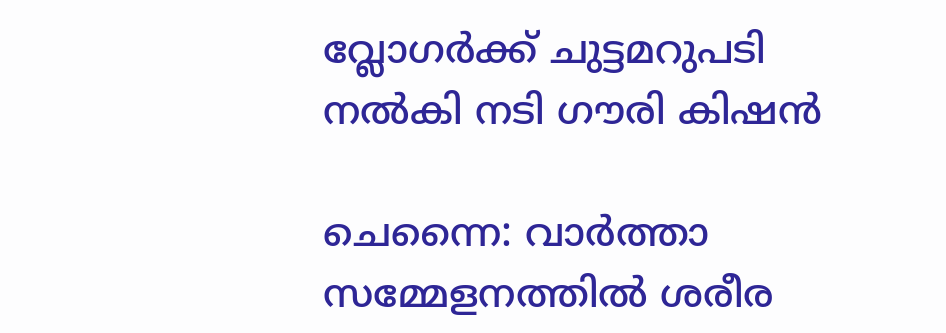വ്ലോഗര്‍ക്ക് ചുട്ടമറുപടി നൽകി നടി ഗൗരി കിഷൻ

ചെന്നൈ: വാർത്താ സമ്മേളനത്തിൽ ശരീര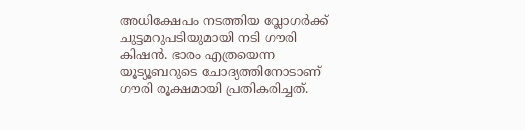അധിക്ഷേപം നടത്തിയ വ്ലോഗർക്ക് ചുട്ടമറുപടിയുമായി നടി ഗൗരി കിഷൻ. ഭാരം എത്രയെന്ന യൂട്യൂബറുടെ ചോദ്യത്തിനോടാണ് ഗൗരി രൂക്ഷമായി പ്രതികരിച്ചത്.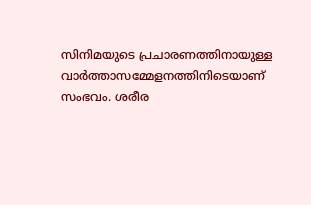സിനിമയുടെ പ്രചാരണത്തിനായുള്ള വാർത്താസമ്മേളനത്തിനിടെയാണ് സംഭവം. ശരീര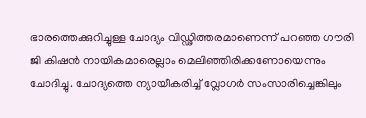ഭാരത്തെക്കുറിച്ചുള്ള ചോദ്യം വിഡ്ഢിത്തരമാണെന്ന് പറഞ്ഞ ഗൗരി ജി കിഷൻ നായികമാരെല്ലാം മെലിഞ്ഞിരിക്കണോയെന്നും ചോദിച്ചു. ചോദ്യത്തെ ന്യായീകരിച്ച് വ്ലോഗര്‍ സംസാരിച്ചെങ്കിലും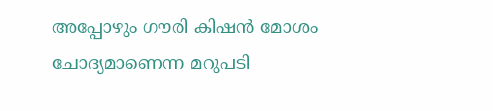അപ്പോഴും ഗൗരി കിഷൻ മോശം ചോദ്യമാണെന്ന മറുപടി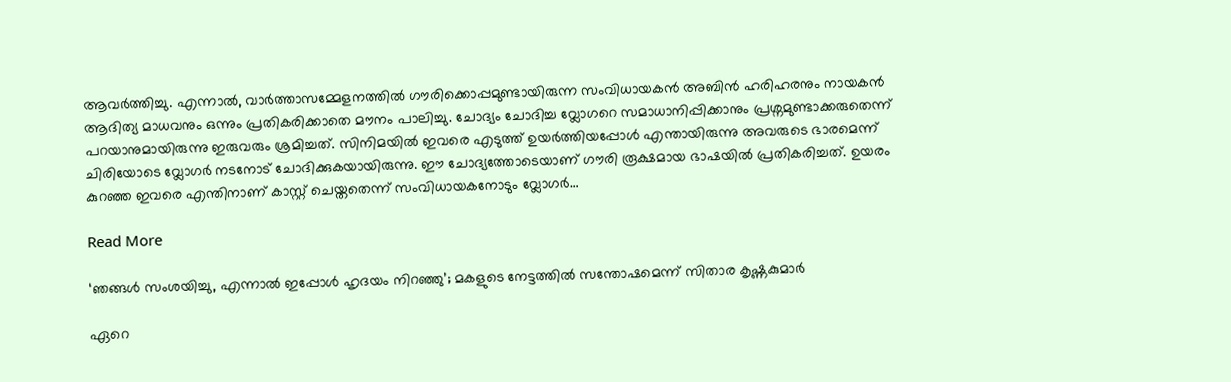ആവര്‍ത്തിച്ചു. എന്നാൽ, വാര്‍ത്താസമ്മേളനത്തിൽ ഗൗരിക്കൊപ്പമുണ്ടായിരുന്ന സംവിധായകൻ അബിൻ ഹരിഹരനും നായകൻ ആദിത്യ മാധവനും ഒന്നും പ്രതികരിക്കാതെ മൗനം പാലിച്ചു. ചോദ്യം ചോദിച്ച വ്ലോഗറെ സമാധാനിപ്പിക്കാനും പ്രശ്നമുണ്ടാക്കരുതെന്ന് പറയാനുമായിരുന്നു ഇരുവരും ശ്രമിച്ചത്. സിനിമയിൽ ഇവരെ എടുത്ത് ഉയർത്തിയപ്പോൾ എന്തായിരുന്നു അവരുടെ ഭാരമെന്ന് ചിരിയോടെ വ്ലോഗര്‍ നടനോട് ചോദിക്കുകയായിരുന്നു. ഈ ചോദ്യത്തോടെയാണ് ഗൗരി രൂക്ഷമായ ഭാഷയിൽ പ്രതികരിച്ചത്. ഉയരം കുറഞ്ഞ ഇവരെ എന്തിനാണ് കാസ്റ്റ് ചെയ്തതെന്ന് സംവിധായകനോടും വ്ലോഗര്‍…

Read More

‘ഞങ്ങൾ സംശയിച്ചു, എന്നാൽ ഇപ്പോൾ ഹൃദയം നിറഞ്ഞു’; മകളുടെ നേട്ടത്തില്‍ സന്തോഷമെന്ന് സിതാര കൃഷ്ണകുമാർ

ഏറെ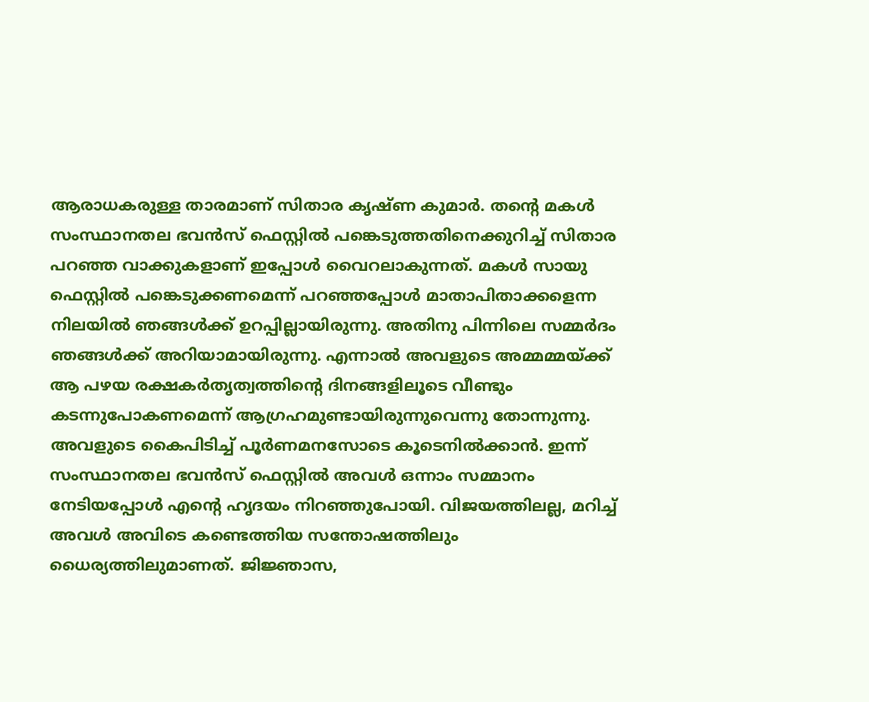ആരാധകരുള്ള താരമാണ് സിതാര കൃഷ്ണ കുമാർ. തന്‍റെ മകൾ സംസ്ഥാനതല ഭവന്‍സ് ഫെസ്റ്റില്‍ പങ്കെടുത്തതിനെക്കുറിച്ച് സിതാര പറഞ്ഞ വാക്കുകളാണ് ഇപ്പോൾ വൈറലാകുന്നത്. മകൾ സായു ഫെസ്റ്റില്‍ പങ്കെടുക്കണമെന്ന് പറഞ്ഞപ്പോള്‍ മാതാപിതാക്കളെന്ന നിലയില്‍ ഞങ്ങള്‍ക്ക് ഉറപ്പില്ലായിരുന്നു. അതിനു പിന്നിലെ സമ്മര്‍ദം ഞങ്ങള്‍ക്ക് അറിയാമായിരുന്നു. എന്നാല്‍ അവളുടെ അമ്മമ്മയ്ക്ക് ആ പഴയ രക്ഷകര്‍തൃത്വത്തിന്‍റെ ദിനങ്ങളിലൂടെ വീണ്ടും കടന്നുപോകണമെന്ന് ആഗ്രഹമുണ്ടായിരുന്നുവെന്നു തോന്നുന്നു. അവളുടെ കൈപിടിച്ച് പൂര്‍ണമനസോടെ കൂടെനില്‍ക്കാന്‍. ഇന്ന് സംസ്ഥാനതല ഭവന്‍സ് ഫെസ്റ്റില്‍ അവള്‍ ഒന്നാം സമ്മാനം നേടിയപ്പോള്‍ എന്‍റെ ഹൃദയം നിറഞ്ഞുപോയി. വിജയത്തിലല്ല, മറിച്ച് അവള്‍ അവിടെ കണ്ടെത്തിയ സന്തോഷത്തിലും ധൈര്യത്തിലുമാണത്. ജിജ്ഞാസ,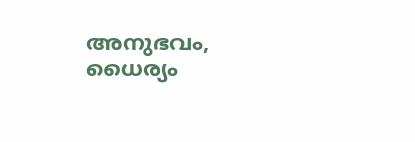അനുഭവം, ധൈര്യം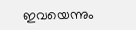ഇവയെന്നും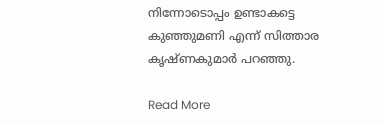നിന്നോടൊപ്പം ഉണ്ടാകട്ടെ കുഞ്ഞുമണി എന്ന് സിത്താര കൃഷ്ണകുമാർ പറഞ്ഞു.

Read More